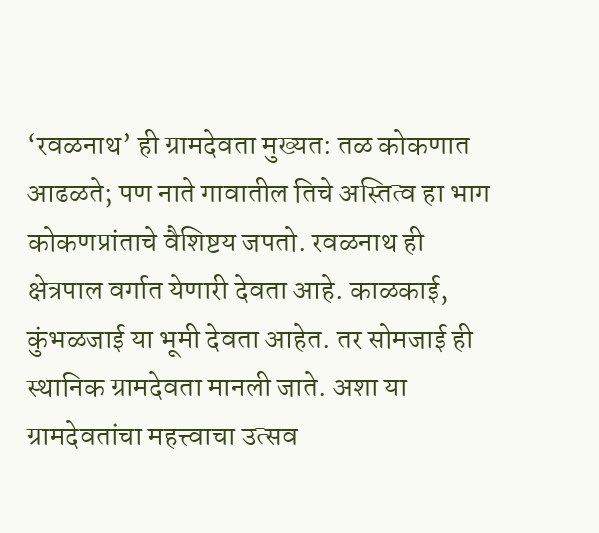‘रवळनाथ’ ही ग्रामदेवता मुख्यत: तळ कोकणात आढळते; पण नाते गावातील तिचे अस्तित्व हा भाग कोकणप्रांताचे वैशिष्टय जपतो. रवळनाथ ही क्षेत्रपाल वर्गात येणारी देवता आहे. काळकाई, कुंभळजाई या भूमी देवता आहेत. तर सोमजाई ही स्थानिक ग्रामदेवता मानली जाते. अशा या ग्रामदेवतांचा महत्त्वाचा उत्सव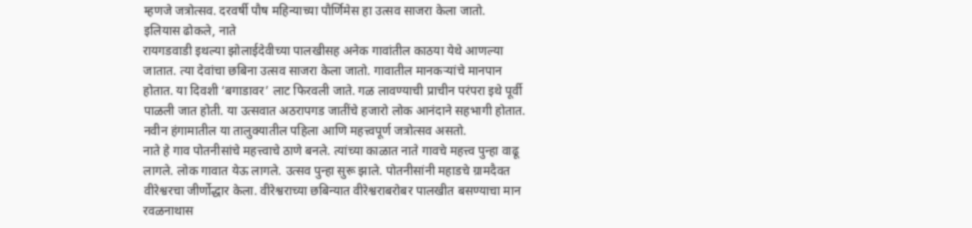म्हणजे जत्रोत्सव. दरवर्षी पौष महिन्याच्या पौर्णिमेस हा उत्सव साजरा केला जातो.
इलियास ढोकले, नाते
रायगडवाडी इथल्या झोलाईदेवीच्या पालखीसह अनेक गावांतील काठया येथे आणल्या जातात. त्या देवांचा छबिना उत्सव साजरा केला जातो. गावातील मानकऱ्यांचे मानपान होतात. या दिवशी ‘बगाडावर’ लाट फिरवली जाते. गळ लावण्याची प्राचीन परंपरा इथे पूर्वी पाळली जात होती. या उत्सवात अठरापगड जातींचे हजारो लोक आनंदाने सहभागी होतात. नवीन हंगामातील या तालुक्यातील पहिला आणि महत्त्वपूर्ण जत्रोत्सव असतो.
नाते हे गाव पोतनीसांचे महत्त्वाचे ठाणे बनले. त्यांच्या काळात नाते गावचे महत्त्व पुन्हा वाढू लागले. लोक गावात येऊ लागले. उत्सव पुन्हा सुरू झाले. पोतनीसांनी महाडचे ग्रामदैवत वीरेश्वरचा जीर्णोद्धार केला. वीरेश्वराच्या छबिन्यात वीरेश्वराबरोबर पालखीत बसण्याचा मान रवळनाथास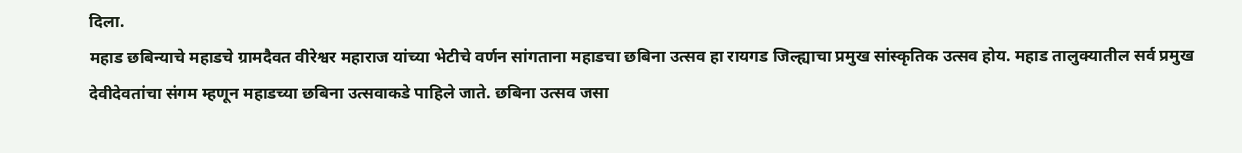दिला.
महाड छबिन्याचे महाडचे ग्रामदैवत वीरेश्वर महाराज यांच्या भेटीचे वर्णन सांगताना महाडचा छबिना उत्सव हा रायगड जिल्ह्याचा प्रमुख सांस्कृतिक उत्सव होय. महाड तालुक्यातील सर्व प्रमुख देवीदेवतांचा संगम म्हणून महाडच्या छबिना उत्सवाकडे पाहिले जाते. छबिना उत्सव जसा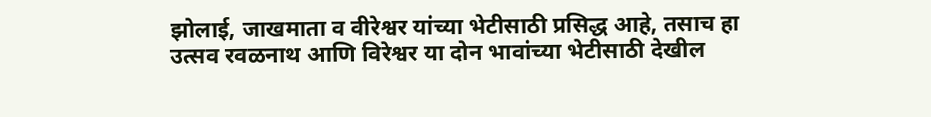झोलाई, जाखमाता व वीरेश्वर यांच्या भेटीसाठी प्रसिद्ध आहे, तसाच हा उत्सव रवळनाथ आणि विरेश्वर या दोन भावांच्या भेटीसाठी देखील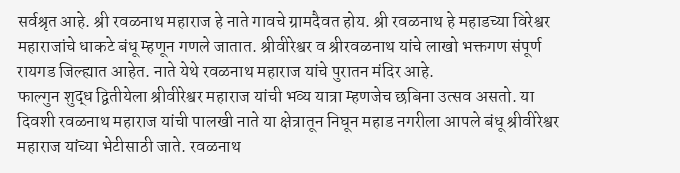सर्वश्रृत आहे. श्री रवळनाथ महाराज हे नाते गावचे ग्रामदैवत होय. श्री रवळनाथ हे महाडच्या विरेश्वर महाराजांचे धाकटे बंधू म्हणून गणले जातात. श्रीवीरेश्वर व श्रीरवळनाथ यांचे लाखो भक्तगण संपूर्ण रायगड जिल्ह्यात आहेत. नाते येथे रवळनाथ महाराज यांचे पुरातन मंदिर आहे.
फाल्गुन शुद्ध द्वितीयेला श्रीवीरेश्वर महाराज यांची भव्य यात्रा म्हणजेच छबिना उत्सव असतो. या दिवशी रवळनाथ महाराज यांची पालखी नाते या क्षेत्रातून निघून महाड नगरीला आपले बंधू श्रीवीरेश्वर महाराज यांच्या भेटीसाठी जाते. रवळनाथ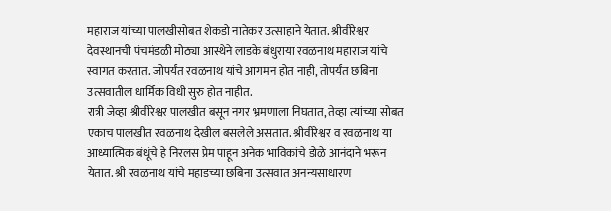महाराज यांच्या पालखीसोबत शेकडो नातेकर उत्साहाने येतात. श्रीवीरेश्वर देवस्थानची पंचमंडळी मोठ्या आस्थेने लाडके बंधुराया रवळनाथ महाराज यांचे स्वागत करतात. जोपर्यंत रवळनाथ यांचे आगमन होत नाही, तोपर्यंत छबिना उत्सवातील धार्मिक विधी सुरु होत नाहीत.
रात्री जेव्हा श्रीवीरेश्वर पालखीत बसून नगर भ्रमणाला निघतात, तेव्हा त्यांच्या सोबत एकाच पालखीत रवळनाथ देखील बसलेले असतात. श्रीवीरेश्वर व रवळनाथ या आध्यात्मिक बंधूंचे हे निरलस प्रेम पाहून अनेक भाविकांचे डोळे आनंदाने भरून येतात. श्री रवळनाथ यांचे महाडच्या छबिना उत्सवात अनन्यसाधारण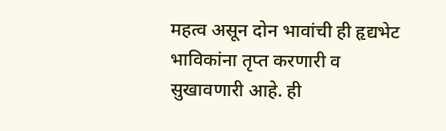महत्व असून दोन भावांची ही हृद्यभेट भाविकांना तृप्त करणारी व सुखावणारी आहे. ही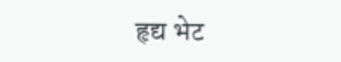हृद्य भेट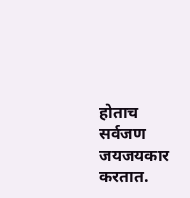होताच सर्वजण जयजयकार करतात.